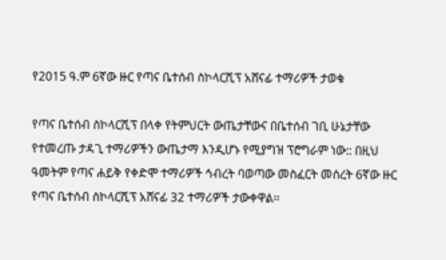የ2015 ዓ.ም 6ኛው ዙር የጣና ቤተሰብ ስኮላርሺፕ አሸናፊ ተማሪዎች ታወቁ

የጣና ቤተሰብ ስኮላርሺፕ በላቀ የትምህርት ውጤታቸውና በቤተሰብ ገቢ ሁኔታቸው የተመረጡ ታዳጊ ተማሪዎችን ውጤታማ እንዲሆኑ የሚያግዝ ፕሮግራም ነው:: በዚህ ዓመትም የጣና ሐይቅ የቀድሞ ተማሪዎች ኅብረት ባወጣው መስፈርት መሰረት 6ኛው ዙር የጣና ቤተሰብ ስኮላርሺፕ አሸናፊ 32 ተማሪዎች ታውቀዋል፡፡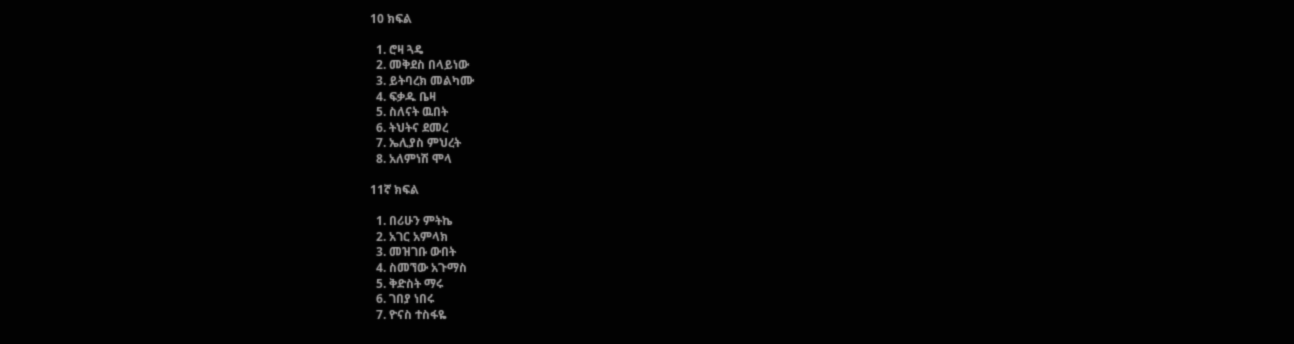10 ክፍል

  1. ሮዛ ጓዴ
  2. መቅደስ በላይነው
  3. ይትባረክ መልካሙ
  4. ፍቃዱ ቤዛ
  5. ስለናት ዉበት
  6. ትህትና ደመረ
  7. ኤሊያስ ምህረት
  8. አለምነሽ ሞላ

11ኛ ክፍል

  1. በሪሁን ምትኬ
  2. አገር አምላክ
  3. መዝገቡ ውበት
  4. ስመኘው አጉማስ
  5. ቅድስት ማሩ
  6. ገበያ ነበሩ
  7. ዮናስ ተስፋዬ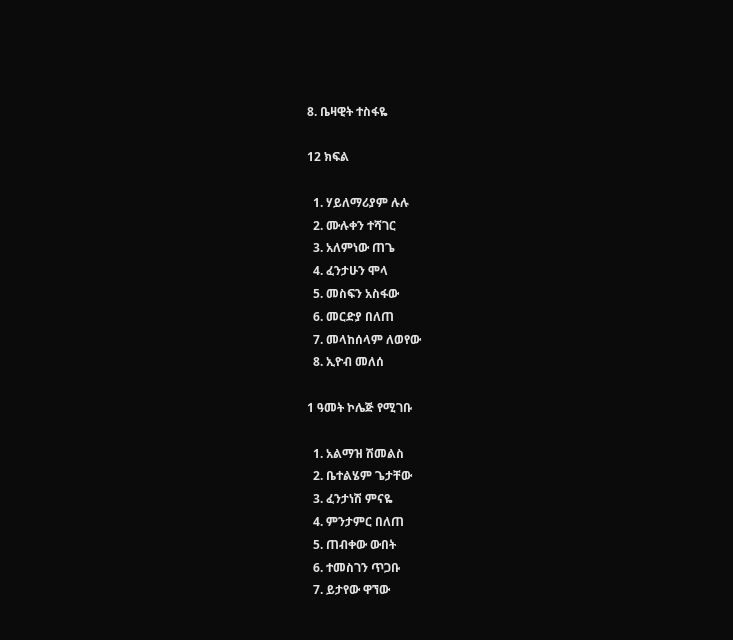8. ቤዛዊት ተስፋዬ

12 ክፍል

  1. ሃይለማሪያም ሉሉ
  2. ሙሉቀን ተሻገር
  3. አለምነው ጠጌ
  4. ፈንታሁን ሞላ
  5. መስፍን አስፋው
  6. መርድያ በለጠ
  7. መላከሰላም ለወየው
  8. ኢዮብ መለሰ

1 ዓመት ኮሌጅ የሚገቡ

  1. አልማዝ ሽመልስ
  2. ቤተልሄም ጌታቸው
  3. ፈንታነሽ ምናዬ
  4. ምንታምር በለጠ
  5. ጠብቀው ውበት
  6. ተመስገን ጥጋቡ
  7. ይታየው ዋኘው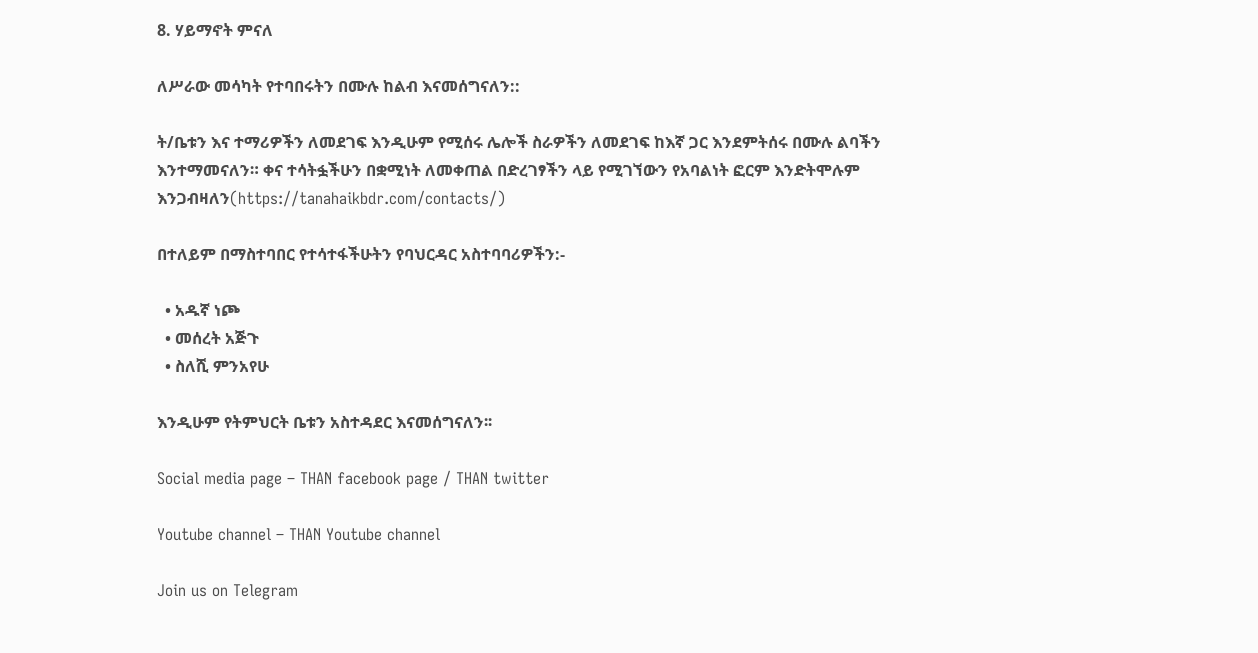8. ሃይማኖት ምናለ

ለሥራው መሳካት የተባበሩትን በሙሉ ከልብ እናመሰግናለን::

ት/ቤቱን እና ተማሪዎችን ለመደገፍ እንዲሁም የሚሰሩ ሌሎች ስራዎችን ለመደገፍ ከእኛ ጋር እንደምትሰሩ በሙሉ ልባችን እንተማመናለን። ቀና ተሳትፏችሁን በቋሚነት ለመቀጠል በድረገፃችን ላይ የሚገኘውን የአባልነት ፎርም እንድትሞሉም እንጋብዛለን(https://tanahaikbdr.com/contacts/)

በተለይም በማስተባበር የተሳተፋችሁትን የባህርዳር አስተባባሪዎችን:-

  • አዱኛ ነጮ
  • መሰረት አጅጉ
  • ስለሺ ምንአየሁ

እንዲሁም የትምህርት ቤቱን አስተዳደር እናመሰግናለን፡፡

Social media page – THAN facebook page / THAN twitter

Youtube channel – THAN Youtube channel

Join us on Telegram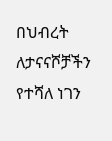በህብረት ለታናናሾቻችን የተሻለ ነገን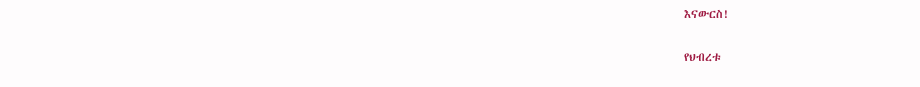እናውርስ!

የህብረቱ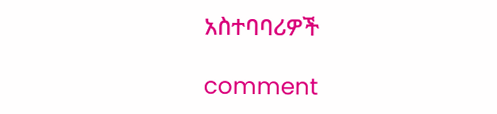አስተባባሪዎች

comment